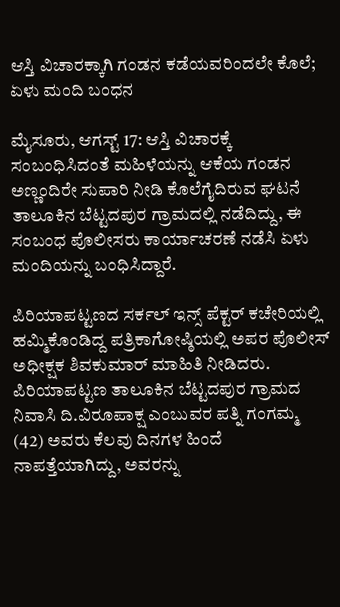ಆಸ್ತಿ ವಿಚಾರಕ್ಕಾಗಿ ಗಂಡನ ಕಡೆಯವರಿಂದಲೇ ಕೊಲೆ; ಏಳು ಮಂದಿ ಬಂಧನ

ಮೈಸೂರು, ಆಗಸ್ಟ್ 17: ಆಸ್ತಿ ವಿಚಾರಕ್ಕೆ ಸಂಬಂಧಿಸಿದಂತೆ ಮಹಿಳೆಯನ್ನು ಆಕೆಯ ಗಂಡನ ಅಣ್ಣಂದಿರೇ ಸುಪಾರಿ ನೀಡಿ ಕೊಲೆಗೈದಿರುವ ಘಟನೆ ತಾಲೂಕಿನ ಬೆಟ್ಟದಪುರ ಗ್ರಾಮದಲ್ಲಿ ನಡೆದಿದ್ದು, ಈ ಸಂಬಂಧ ಪೊಲೀಸರು ಕಾರ್ಯಾಚರಣೆ ನಡೆಸಿ ಏಳು ಮಂದಿಯನ್ನು ಬಂಧಿಸಿದ್ದಾರೆ.

ಪಿರಿಯಾಪಟ್ಟಣದ ಸರ್ಕಲ್ ಇನ್ಸ್ ‌ಪೆಕ್ಟರ್ ಕಚೇರಿಯಲ್ಲಿ ಹಮ್ಮಿಕೊಂಡಿದ್ದ ಪತ್ರಿಕಾಗೋಷ್ಠಿಯಲ್ಲಿ ಅಪರ ಪೊಲೀಸ್ ಅಧೀಕ್ಷಕ ಶಿವಕುಮಾರ್ ಮಾಹಿತಿ ನೀಡಿದರು. ಪಿರಿಯಾಪಟ್ಟಣ ತಾಲೂಕಿನ ಬೆಟ್ಟದಪುರ ಗ್ರಾಮದ ನಿವಾಸಿ ದಿ.ವಿರೂಪಾಕ್ಷ ಎಂಬುವರ ಪತ್ನಿ ಗಂಗಮ್ಮ (42) ಅವರು ಕೆಲವು ದಿನಗಳ ಹಿಂದೆ ನಾಪತ್ತೆಯಾಗಿದ್ದು, ಅವರನ್ನು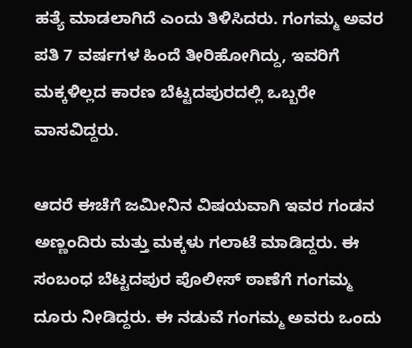ಹತ್ಯೆ ಮಾಡಲಾಗಿದೆ ಎಂದು ತಿಳಿಸಿದರು. ಗಂಗಮ್ಮ ಅವರ ಪತಿ 7 ವರ್ಷಗಳ ಹಿಂದೆ ತೀರಿಹೋಗಿದ್ದು, ಇವರಿಗೆ ಮಕ್ಕಳಿಲ್ಲದ ಕಾರಣ ಬೆಟ್ಟದಪುರದಲ್ಲಿ ಒಬ್ಬರೇ ವಾಸವಿದ್ದರು.

ಆದರೆ ಈಚೆಗೆ ಜಮೀನಿನ ವಿಷಯವಾಗಿ ಇವರ ಗಂಡನ ಅಣ್ಣಂದಿರು ಮತ್ತು ಮಕ್ಕಳು ಗಲಾಟೆ ಮಾಡಿದ್ದರು. ಈ ಸಂಬಂಧ ಬೆಟ್ಟದಪುರ ಪೊಲೀಸ್ ಠಾಣೆಗೆ ಗಂಗಮ್ಮ ದೂರು ನೀಡಿದ್ದರು. ಈ ನಡುವೆ ಗಂಗಮ್ಮ ಅವರು ಒಂದು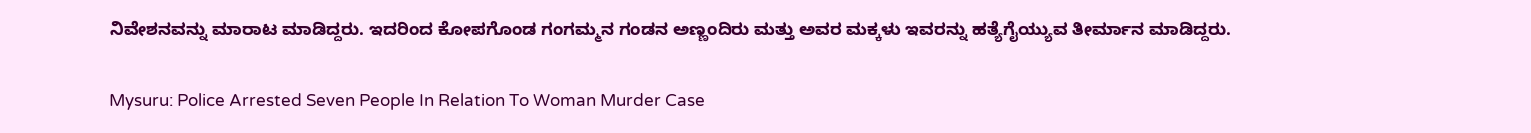ನಿವೇಶನವನ್ನು ಮಾರಾಟ ಮಾಡಿದ್ದರು. ಇದರಿಂದ ಕೋಪಗೊಂಡ ಗಂಗಮ್ಮನ ಗಂಡನ ಅಣ್ಣಂದಿರು ಮತ್ತು ಅವರ ಮಕ್ಕಳು ಇವರನ್ನು ಹತ್ಯೆಗೈಯ್ಯುವ ತೀರ್ಮಾನ ಮಾಡಿದ್ದರು.

Mysuru: Police Arrested Seven People In Relation To Woman Murder Case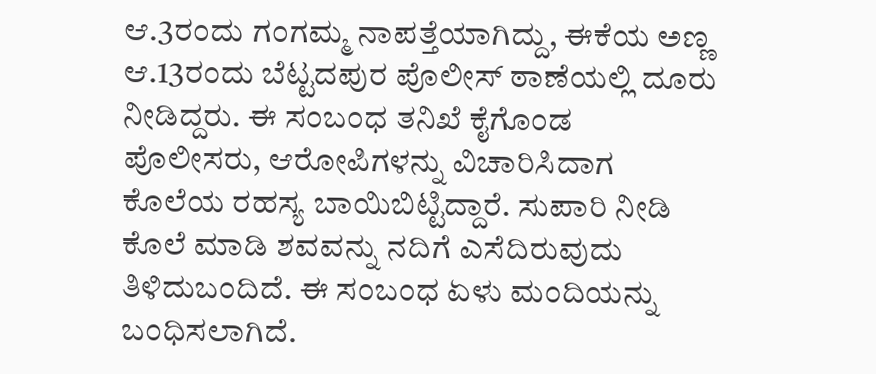ಆ.3ರಂದು ಗಂಗಮ್ಮ ನಾಪತ್ತೆಯಾಗಿದ್ದು, ಈಕೆಯ ಅಣ್ಣ ಆ.13ರಂದು ಬೆಟ್ಟದಪುರ ಪೊಲೀಸ್ ಠಾಣೆಯಲ್ಲಿ ದೂರು ನೀಡಿದ್ದರು. ಈ ಸಂಬಂಧ ತನಿಖೆ ಕೈಗೊಂಡ ಪೊಲೀಸರು, ಆರೋಪಿಗಳನ್ನು ವಿಚಾರಿಸಿದಾಗ ಕೊಲೆಯ ರಹಸ್ಯ ಬಾಯಿಬಿಟ್ಟಿದ್ದಾರೆ. ಸುಪಾರಿ ನೀಡಿ ಕೊಲೆ ಮಾಡಿ ಶವವನ್ನು ನದಿಗೆ ಎಸೆದಿರುವುದು ತಿಳಿದುಬಂದಿದೆ. ಈ ಸಂಬಂಧ ಏಳು ಮಂದಿಯನ್ನು ಬಂಧಿಸಲಾಗಿದೆ.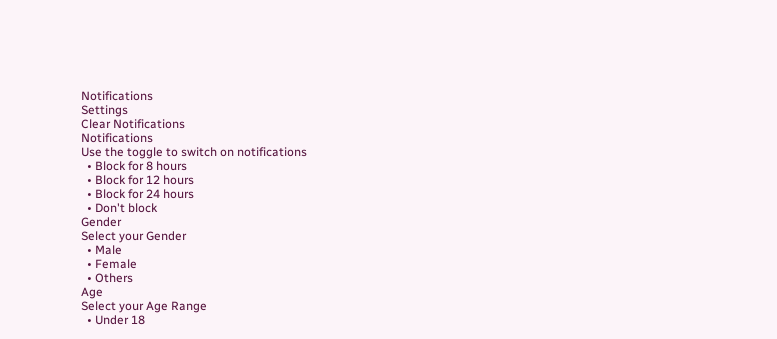Notifications
Settings
Clear Notifications
Notifications
Use the toggle to switch on notifications
  • Block for 8 hours
  • Block for 12 hours
  • Block for 24 hours
  • Don't block
Gender
Select your Gender
  • Male
  • Female
  • Others
Age
Select your Age Range
  • Under 18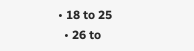• 18 to 25
  • 26 to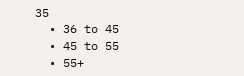35
  • 36 to 45
  • 45 to 55
  • 55+